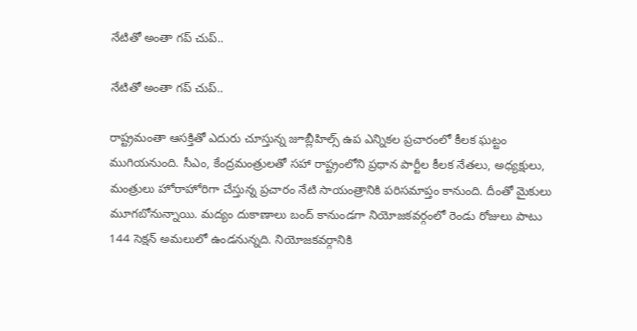నేటితో అంతా గప్ చుప్..

నేటితో అంతా గప్ చుప్..

రాష్ట్రమంతా ఆసక్తితో ఎదురు చూస్తున్న జూబ్లీహిల్స్ ఉప ఎన్నికల ప్రచారంలో కీలక ఘట్టం ముగియనుంది. సీఎం, కేంద్రమంత్రులతో సహా రాష్ట్రంలోని ప్రధాన పార్టీల కీలక నేతలు, అధ్యక్షులు, మంత్రులు హోరాహోరిగా చేస్తున్న ప్రచారం నేటి సాయంత్రానికి పరిసమాప్తం కానుంది. దీంతో మైకులు మూగబోనున్నాయి. మద్యం దుకాణాలు బంద్ కానుండగా నియోజకవర్గంలో రెండు రోజులు పాటు 144 సెక్షన్ అమలులో ఉండనున్నది. నియోజకవర్గానికి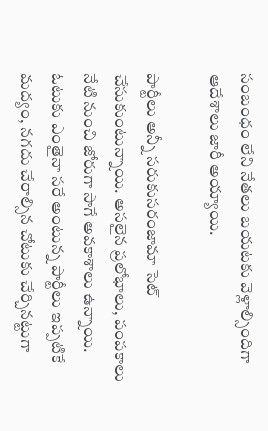సంబంధం లేని నేతలు బయటకు వెళ్లాల్సిందిగా ఆదేశాలు జారీ అయ్యాయి.

పార్టీలు అన్నీ సరుకుసరంజామా సెట్ చేసుకుంటున్నాయి. అసలైన ప్రలోభాలు, పంపకాలు నేటి నుంచి జోరుగా సాగే అవకాశాలు ఉన్నాయి. ఓటుకు ఎంతైనా సరే అంటున్న పార్టీలు ఇప్పటికే మద్యం, నగదు చేరాల్సిన చోటుకు చేర్చినట్టుగా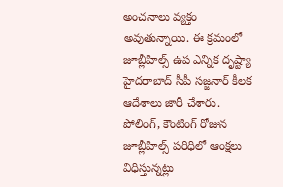అంచనాలు వ్యక్తం అవుతున్నాయి. ఈ క్రమంలో జూబ్లీహిల్స్ ఉప ఎన్నిక దృష్ట్యా హైదరాబాద్ సీపీ సజ్జనార్ కీలక ఆదేశాలు జారీ చేశారు. పోలింగ్, కౌంటింగ్ రోజున జూబ్లీహిల్స్ పరిధిలో ఆంక్షలు విధిస్తున్నట్లు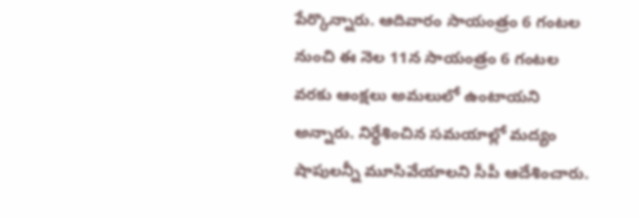పేర్కొన్నారు. ఆదివారం సాయంత్రం 6 గంటల నుంచి ఈ నెల 11న సాయంత్రం 6 గంటల వరకు ఆంక్షలు అమలులో ఉంటాయని అన్నారు. నిర్ధేశించిన సమయాల్లో మద్యం షాపులన్నీ మూసివేయాలని సీపీ ఆదేశించారు.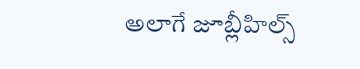అలాగే జూబ్లీహిల్స్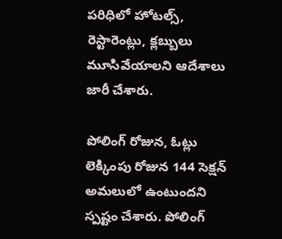పరిధిలో హోటల్స్, రెస్టారెంట్లు, క్లబ్బులు మూసివేయాలని ఆదేశాలు జారీ చేశారు.

పోలింగ్ రోజున, ఓట్లు లెక్కింపు రోజున 144 సెక్షన్ అమలులో ఉంటుందని స్పష్టం చేశారు. పోలింగ్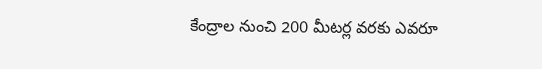కేంద్రాల నుంచి 200 మీటర్ల వరకు ఎవరూ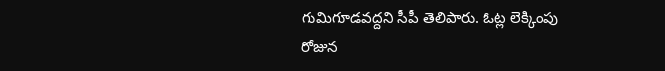గుమిగూడవద్దని సీపీ తెలిపారు. ఓట్ల లెక్కింపు రోజున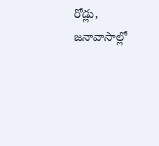రోడ్లు, జనావాసాల్లో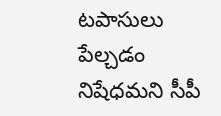టపాసులు పేల్చడం నిషేధమని సీపీ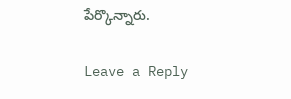పేర్కొన్నారు.

Leave a Reply